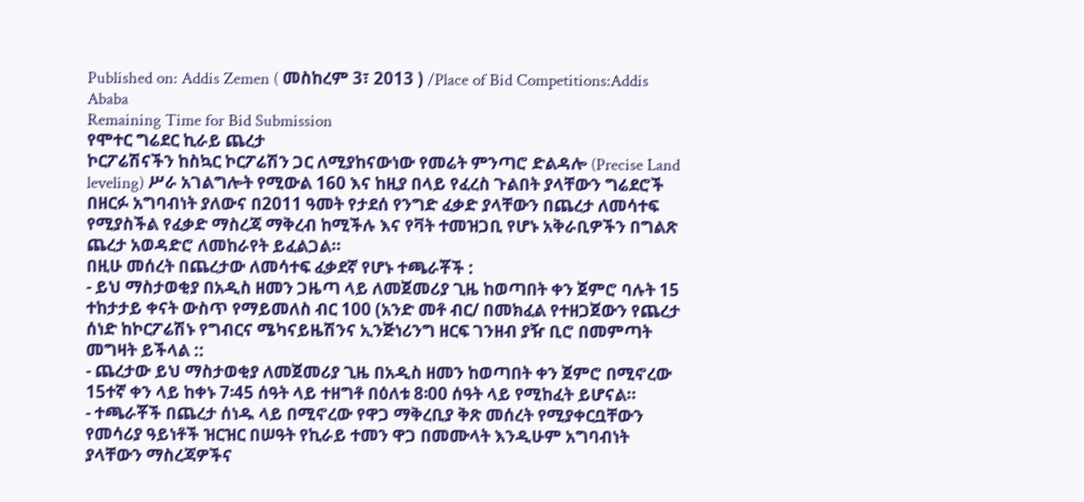Published on: Addis Zemen ( መስከረም 3፣ 2013 ) /Place of Bid Competitions:Addis Ababa
Remaining Time for Bid Submission
የሞተር ግሬደር ኪራይ ጨረታ
ኮርፖሬሽናችን ከስኳር ኮርፖሬሽን ጋር ለሚያከናውነው የመሬት ምንጣሮ ድልዳሎ (Precise Land leveling) ሥራ አገልግሎት የሚውል 160 እና ከዚያ በላይ የፈረስ ጉልበት ያላቸውን ግሬደሮች በዘርፉ አግባብነት ያለውና በ2011 ዓመት የታደሰ የንግድ ፈቃድ ያላቸውን በጨረታ ለመሳተፍ የሚያስችል የፈቃድ ማስረጃ ማቅረብ ከሚችሉ እና የቫት ተመዝጋቢ የሆኑ አቅራቢዎችን በግልጽ ጨረታ አወዳድሮ ለመከራየት ይፈልጋል።
በዚሁ መሰረት በጨረታው ለመሳተፍ ፈቃደኛ የሆኑ ተጫራቾች :
- ይህ ማስታወቂያ በአዲስ ዘመን ጋዜጣ ላይ ለመጀመሪያ ጊዜ ከወጣበት ቀን ጀምሮ ባሉት 15 ተከታታይ ቀናት ውስጥ የማይመለስ ብር 100 (አንድ መቶ ብር/ በመክፈል የተዘጋጀውን የጨረታ ሰነድ ከኮርፖሬሽኑ የግብርና ሜካናይዜሽንና ኢንጅነሪንግ ዘርፍ ገንዘብ ያዥ ቢሮ በመምጣት መግዛት ይችላል ::
- ጨረታው ይህ ማስታወቂያ ለመጀመሪያ ጊዜ በአዲስ ዘመን ከወጣበት ቀን ጀምሮ በሚኖረው 15ተኛ ቀን ላይ ከቀኑ 7፡45 ሰዓት ላይ ተዘግቶ በዕለቱ 8፡00 ሰዓት ላይ የሚከፈት ይሆናል።
- ተጫራቾች በጨረታ ሰነዱ ላይ በሚኖረው የዋጋ ማቅረቢያ ቅጽ መሰረት የሚያቀርቧቸውን የመሳሪያ ዓይነቶች ዝርዝር በሠዓት የኪራይ ተመን ዋጋ በመሙላት እንዲሁም አግባብነት ያላቸውን ማስረጃዎችና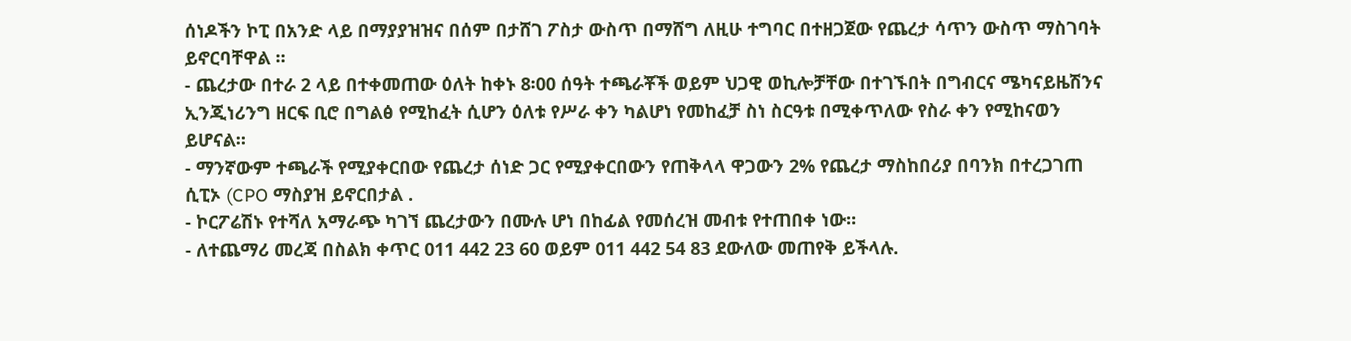ሰነዶችን ኮፒ በአንድ ላይ በማያያዝዝና በሰም በታሸገ ፖስታ ውስጥ በማሸግ ለዚሁ ተግባር በተዘጋጀው የጨረታ ሳጥን ውስጥ ማስገባት ይኖርባቸዋል ።
- ጨረታው በተራ 2 ላይ በተቀመጠው ዕለት ከቀኑ 8፡00 ሰዓት ተጫራቾች ወይም ህጋዊ ወኪሎቻቸው በተገኙበት በግብርና ሜካናይዜሽንና ኢንጂነሪንግ ዘርፍ ቢሮ በግልፅ የሚከፈት ሲሆን ዕለቱ የሥራ ቀን ካልሆነ የመከፈቻ ስነ ስርዓቱ በሚቀጥለው የስራ ቀን የሚከናወን ይሆናል።
- ማንኛውም ተጫራች የሚያቀርበው የጨረታ ሰነድ ጋር የሚያቀርበውን የጠቅላላ ዋጋውን 2% የጨረታ ማስከበሪያ በባንክ በተረጋገጠ ሲፒኦ (CPO ማስያዝ ይኖርበታል .
- ኮርፖሬሽኑ የተሻለ አማራጭ ካገኘ ጨረታውን በሙሉ ሆነ በከፊል የመሰረዝ መብቱ የተጠበቀ ነው።
- ለተጨማሪ መረጃ በስልክ ቀጥር 011 442 23 60 ወይም 011 442 54 83 ደውለው መጠየቅ ይችላሉ.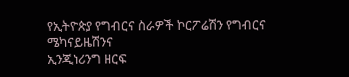የኢትዮጵያ የግብርና ስራዎች ኮርፖሬሽን የግብርና ሜካናይዜሽንና
ኢንጂነሪንግ ዘርፍ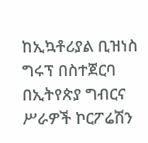ከኢኳቶሪያል ቢዝነስ ግሩፕ በስተጀርባ
በኢትየጵያ ግብርና ሥራዎች ኮርፖሬሽን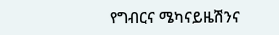የግብርና ሜካናይዜሽንና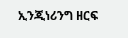ኢንጂነሪንግ ዘርፍ